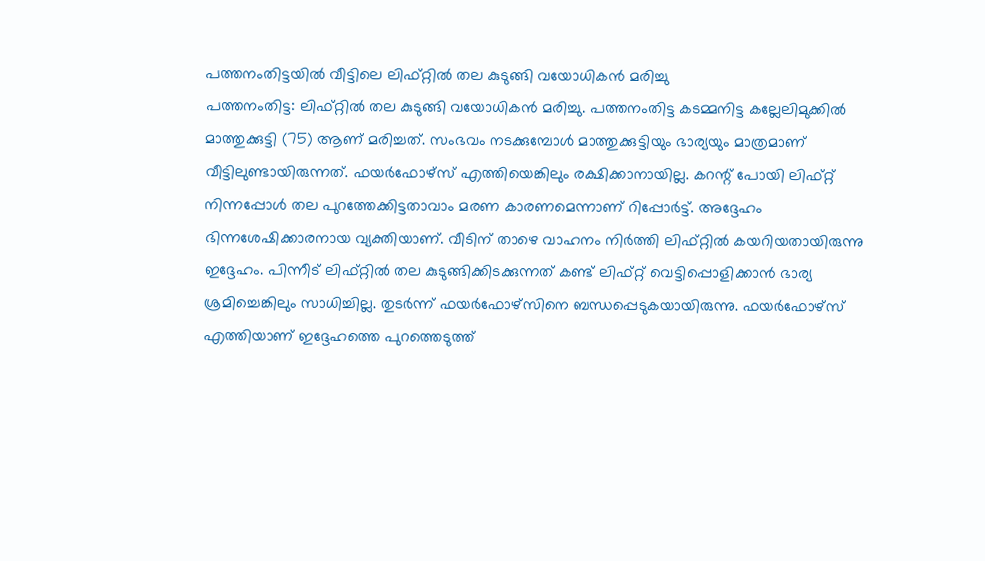പത്തനംതിട്ടയിൽ വീട്ടിലെ ലിഫ്റ്റിൽ തല കുടുങ്ങി വയോധികൻ മരിച്ചു
പത്തനംതിട്ട: ലിഫ്റ്റിൽ തല കുടുങ്ങി വയോധികൻ മരിച്ചു. പത്തനംതിട്ട കടമ്മനിട്ട കല്ലേലിമുക്കിൽ മാത്തുക്കുട്ടി (75) ആണ് മരിച്ചത്. സംഭവം നടക്കുമ്പോൾ മാത്തുക്കുട്ടിയും ഭാര്യയും മാത്രമാണ് വീട്ടിലുണ്ടായിരുന്നത്. ഫയർഫോഴ്സ് എത്തിയെങ്കിലും രക്ഷിക്കാനായില്ല. കറന്റ് പോയി ലിഫ്റ്റ് നിന്നപ്പോൾ തല പുറത്തേക്കിട്ടതാവാം മരണ കാരണമെന്നാണ് റിപ്പോർട്ട്. അദ്ദേഹം ഭിന്നശേഷിക്കാരനായ വ്യക്തിയാണ്. വീടിന് താഴെ വാഹനം നിർത്തി ലിഫ്റ്റിൽ കയറിയതായിരുന്നു ഇദ്ദേഹം. പിന്നീട് ലിഫ്റ്റിൽ തല കുടുങ്ങിക്കിടക്കുന്നത് കണ്ട് ലിഫ്റ്റ് വെട്ടിപ്പൊളിക്കാൻ ഭാര്യ ശ്രമിച്ചെങ്കിലും സാധിച്ചില്ല. തുടർന്ന് ഫയർഫോഴ്സിനെ ബന്ധപ്പെടുകയായിരുന്നു. ഫയർഫോഴ്സ് എത്തിയാണ് ഇദ്ദേഹത്തെ പുറത്തെടുത്ത്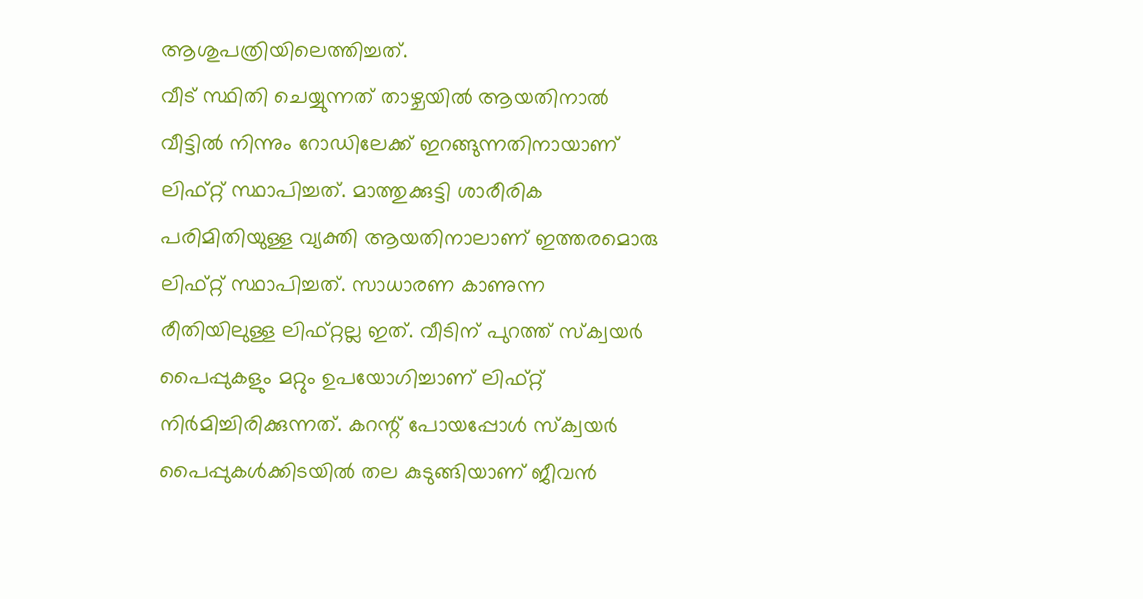ആശുപത്രിയിലെത്തിച്ചത്.
വീട് സ്ഥിതി ചെയ്യുന്നത് താഴ്ചയിൽ ആയതിനാൽ വീട്ടിൽ നിന്നും റോഡിലേക്ക് ഇറങ്ങുന്നതിനായാണ് ലിഫ്റ്റ് സ്ഥാപിച്ചത്. മാത്തുക്കുട്ടി ശാരീരിക പരിമിതിയുള്ള വ്യക്തി ആയതിനാലാണ് ഇത്തരമൊരു ലിഫ്റ്റ് സ്ഥാപിച്ചത്. സാധാരണ കാണുന്ന രീതിയിലുള്ള ലിഫ്റ്റല്ല ഇത്. വീടിന് പുറത്ത് സ്ക്വയർ പൈപ്പുകളും മറ്റും ഉപയോഗിച്ചാണ് ലിഫ്റ്റ് നിർമിച്ചിരിക്കുന്നത്. കറന്റ് പോയപ്പോൾ സ്ക്വയർ പൈപ്പുകൾക്കിടയിൽ തല കുടുങ്ങിയാണ് ജീവൻ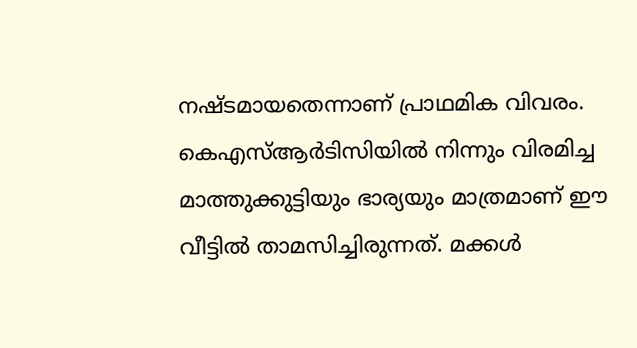നഷ്ടമായതെന്നാണ് പ്രാഥമിക വിവരം.
കെഎസ്ആർടിസിയിൽ നിന്നും വിരമിച്ച മാത്തുക്കുട്ടിയും ഭാര്യയും മാത്രമാണ് ഈ വീട്ടിൽ താമസിച്ചിരുന്നത്. മക്കൾ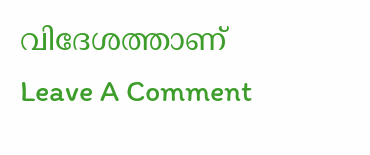വിദേശത്താണ്
Leave A Comment